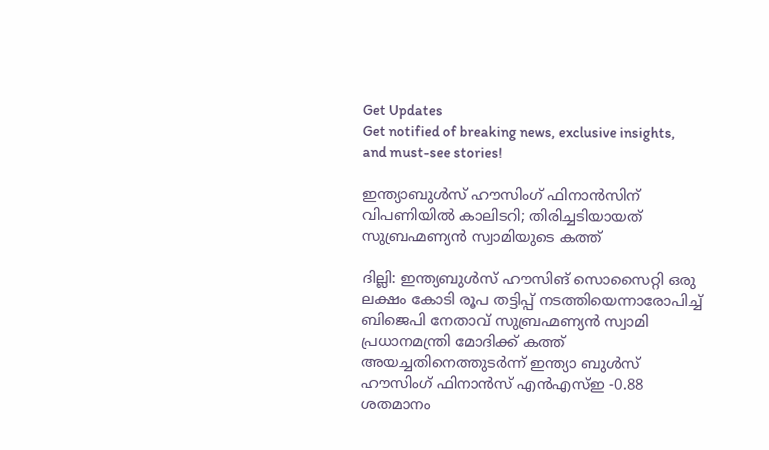Get Updates
Get notified of breaking news, exclusive insights, and must-see stories!

ഇന്ത്യാബുള്‍സ് ഹൗസിംഗ് ഫിനാന്‍സിന് വിപണിയില്‍ കാലിടറി; തിരിച്ചടിയായത് സുബ്രഹ്മണ്യൻ സ്വാമിയുടെ കത്ത്

ദില്ലി: ഇന്ത്യബുള്‍സ് ഹൗസിങ് സൊസൈറ്റി ഒരു ലക്ഷം കോടി രൂപ തട്ടിപ്പ് നടത്തിയെന്നാരോപിച്ച് ബിജെപി നേതാവ് സുബ്രഹ്മണ്യന്‍ സ്വാമി പ്രധാനമന്ത്രി മോദിക്ക് കത്ത് അയച്ചതിനെത്തുടര്‍ന്ന് ഇന്ത്യാ ബുള്‍സ് ഹൗസിംഗ് ഫിനാന്‍സ് എന്‍എസ്ഇ -0.88 ശതമാനം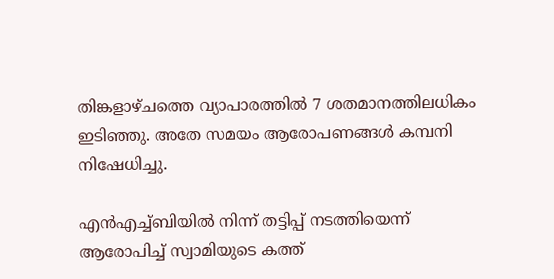തിങ്കളാഴ്ചത്തെ വ്യാപാരത്തില്‍ 7 ശതമാനത്തിലധികം ഇടിഞ്ഞു. അതേ സമയം ആരോപണങ്ങള്‍ കമ്പനി നിഷേധിച്ചു.

എന്‍എച്ച്ബിയില്‍ നിന്ന് തട്ടിപ്പ് നടത്തിയെന്ന് ആരോപിച്ച് സ്വാമിയുടെ കത്ത്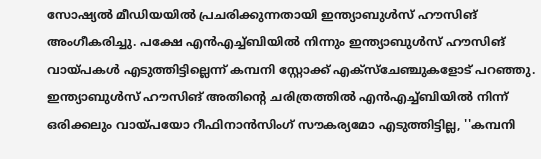സോഷ്യല്‍ മീഡിയയില്‍ പ്രചരിക്കുന്നതായി ഇന്ത്യാബുള്‍സ് ഹൗസിങ് അംഗീകരിച്ചു. പക്ഷേ എന്‍എച്ച്ബിയില്‍ നിന്നും ഇന്ത്യാബുള്‍സ് ഹൗസിങ് വായ്പകള്‍ എടുത്തിട്ടില്ലെന്ന് കമ്പനി സ്റ്റോക്ക് എക്‌സ്‌ചേഞ്ചുകളോട് പറഞ്ഞു. ഇന്ത്യാബുള്‍സ് ഹൗസിങ് അതിന്റെ ചരിത്രത്തില്‍ എന്‍എച്ച്ബിയില്‍ നിന്ന് ഒരിക്കലും വായ്പയോ റീഫിനാന്‍സിംഗ് സൗകര്യമോ എടുത്തിട്ടില്ല, ''കമ്പനി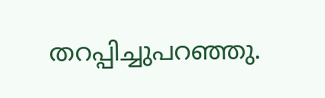തറപ്പിച്ചുപറഞ്ഞു.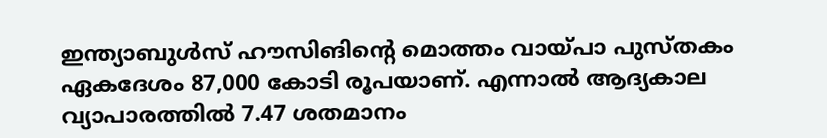ഇന്ത്യാബുള്‍സ് ഹൗസിങിന്റെ മൊത്തം വായ്പാ പുസ്തകം ഏകദേശം 87,000 കോടി രൂപയാണ്. എന്നാല്‍ ആദ്യകാല വ്യാപാരത്തില്‍ 7.47 ശതമാനം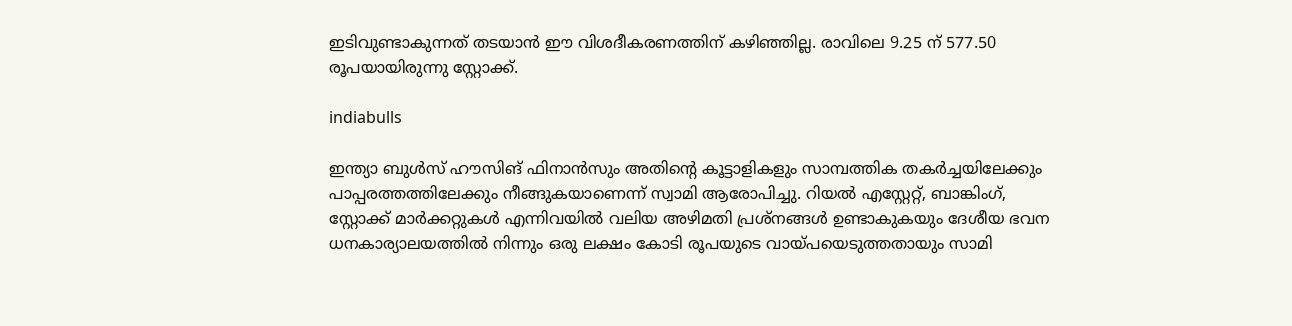ഇടിവുണ്ടാകുന്നത് തടയാന്‍ ഈ വിശദീകരണത്തിന് കഴിഞ്ഞില്ല. രാവിലെ 9.25 ന് 577.50 രൂപയായിരുന്നു സ്റ്റോക്ക്.

indiabulls

ഇന്ത്യാ ബുള്‍സ് ഹൗസിങ് ഫിനാന്‍സും അതിന്റെ കൂട്ടാളികളും സാമ്പത്തിക തകര്‍ച്ചയിലേക്കും പാപ്പരത്തത്തിലേക്കും നീങ്ങുകയാണെന്ന് സ്വാമി ആരോപിച്ചു. റിയല്‍ എസ്റ്റേറ്റ്, ബാങ്കിംഗ്, സ്റ്റോക്ക് മാര്‍ക്കറ്റുകള്‍ എന്നിവയില്‍ വലിയ അഴിമതി പ്രശ്‌നങ്ങള്‍ ഉണ്ടാകുകയും ദേശീയ ഭവന ധനകാര്യാലയത്തില്‍ നിന്നും ഒരു ലക്ഷം കോടി രൂപയുടെ വായ്പയെടുത്തതായും സാമി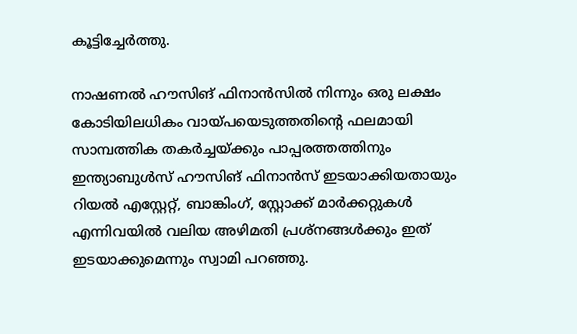കൂട്ടിച്ചേര്‍ത്തു.

നാഷണല്‍ ഹൗസിങ് ഫിനാന്‍സില്‍ നിന്നും ഒരു ലക്ഷം കോടിയിലധികം വായ്പയെടുത്തതിന്റെ ഫലമായി സാമ്പത്തിക തകര്‍ച്ചയ്ക്കും പാപ്പരത്തത്തിനും ഇന്ത്യാബുള്‍സ് ഹൗസിങ് ഫിനാന്‍സ് ഇടയാക്കിയതായും റിയല്‍ എസ്റ്റേറ്റ്, ബാങ്കിംഗ്, സ്റ്റോക്ക് മാര്‍ക്കറ്റുകള്‍ എന്നിവയില്‍ വലിയ അഴിമതി പ്രശ്നങ്ങള്‍ക്കും ഇത് ഇടയാക്കുമെന്നും സ്വാമി പറഞ്ഞു.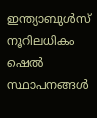ഇന്ത്യാബുള്‍സ് നൂറിലധികം ഷെല്‍ സ്ഥാപനങ്ങള്‍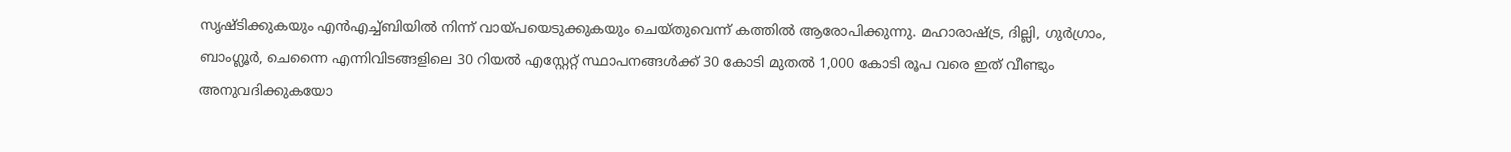സൃഷ്ടിക്കുകയും എന്‍എച്ച്ബിയില്‍ നിന്ന് വായ്പയെടുക്കുകയും ചെയ്തുവെന്ന് കത്തില്‍ ആരോപിക്കുന്നു. മഹാരാഷ്ട്ര, ദില്ലി, ഗുര്‍ഗ്രാം, ബാംഗ്ലൂര്‍, ചെന്നൈ എന്നിവിടങ്ങളിലെ 30 റിയല്‍ എസ്റ്റേറ്റ് സ്ഥാപനങ്ങള്‍ക്ക് 30 കോടി മുതല്‍ 1,000 കോടി രൂപ വരെ ഇത് വീണ്ടും അനുവദിക്കുകയോ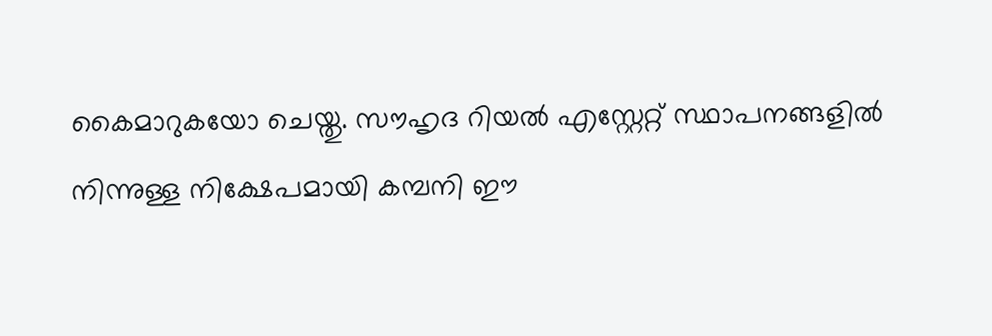കൈമാറുകയോ ചെയ്തു. സൗഹൃദ റിയല്‍ എസ്റ്റേറ്റ് സ്ഥാപനങ്ങളില്‍ നിന്നുള്ള നിക്ഷേപമായി കമ്പനി ഈ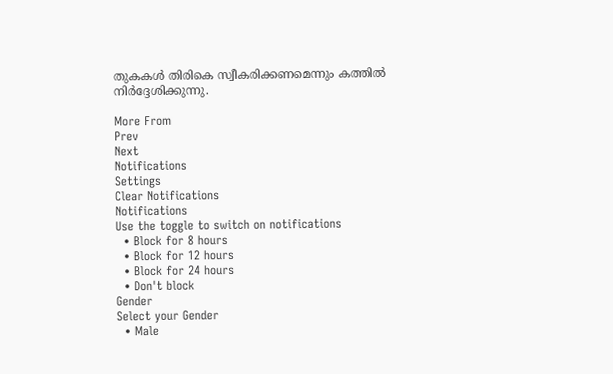തുകകള്‍ തിരികെ സ്വീകരിക്കണമെന്നും കത്തില്‍ നിര്‍ദ്ദേശിക്കുന്നു.

More From
Prev
Next
Notifications
Settings
Clear Notifications
Notifications
Use the toggle to switch on notifications
  • Block for 8 hours
  • Block for 12 hours
  • Block for 24 hours
  • Don't block
Gender
Select your Gender
  • Male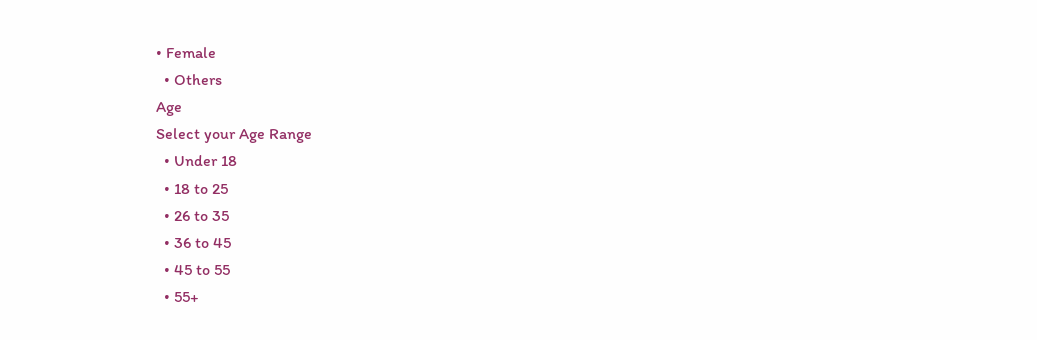• Female
  • Others
Age
Select your Age Range
  • Under 18
  • 18 to 25
  • 26 to 35
  • 36 to 45
  • 45 to 55
  • 55+